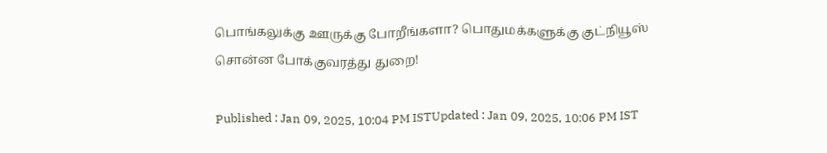பொங்கலுக்கு ஊருக்கு போறீங்களா? பொதுமக்களுக்கு குட்நியூஸ் சொன்ன போக்குவரத்து துறை!

Published : Jan 09, 2025, 10:04 PM ISTUpdated : Jan 09, 2025, 10:06 PM IST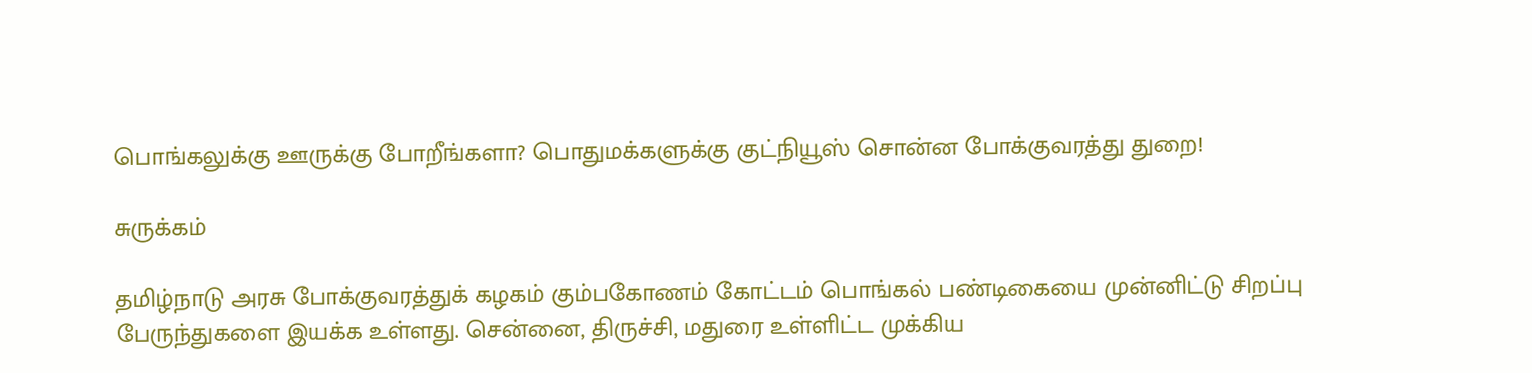பொங்கலுக்கு ஊருக்கு போறீங்களா? பொதுமக்களுக்கு குட்நியூஸ் சொன்ன போக்குவரத்து துறை!

சுருக்கம்

தமிழ்நாடு அரசு போக்குவரத்துக் கழகம் கும்பகோணம் கோட்டம் பொங்கல் பண்டிகையை முன்னிட்டு சிறப்பு பேருந்துகளை இயக்க உள்ளது. சென்னை, திருச்சி, மதுரை உள்ளிட்ட முக்கிய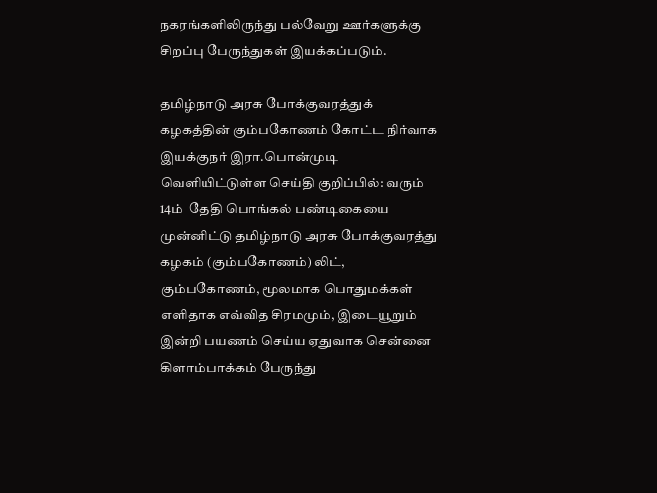நகரங்களிலிருந்து பல்வேறு ஊர்களுக்கு சிறப்பு பேருந்துகள் இயக்கப்படும்.

தமிழ்நாடு அரசு போக்குவரத்துக் கழகத்தின் கும்பகோணம் கோட்ட நிர்வாக இயக்குநர் இரா.பொன்முடி வெளியிட்டுள்ள செய்தி குறிப்பில்: வரும் 14ம்  தேதி பொங்கல் பண்டிகையை முன்னிட்டு தமிழ்நாடு அரசு போக்குவரத்து கழகம் (கும்பகோணம்) லிட், கும்பகோணம், மூலமாக பொதுமக்கள் எளிதாக எவ்வித சிரமமும், இடையூறும் இன்றி பயணம் செய்ய ஏதுவாக சென்னை கிளாம்பாக்கம் பேருந்து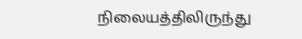நிலையத்திலிருந்து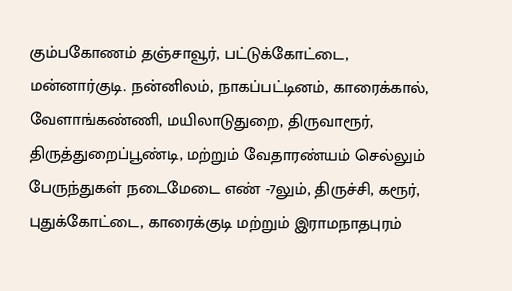கும்பகோணம் தஞ்சாவூர், பட்டுக்கோட்டை, மன்னார்குடி. நன்னிலம், நாகப்பட்டினம், காரைக்கால், வேளாங்கண்ணி, மயிலாடுதுறை, திருவாரூர், திருத்துறைப்பூண்டி, மற்றும் வேதாரண்யம் செல்லும் பேருந்துகள் நடைமேடை எண் -7லும், திருச்சி, கரூர், புதுக்கோட்டை, காரைக்குடி மற்றும் இராமநாதபுரம்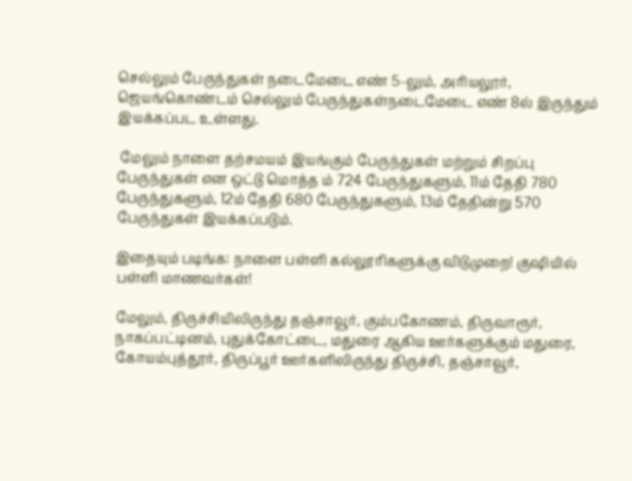செல்லும் பேருந்துகள் நடைமேடை எண் 5-லும், அரியலூர், ஜெயங்கொண்டம் செல்லும் பேருந்துகள்நடைமேடை எண் 8ல் இருந்தும் இயக்கப்பட உள்ளது.

 மேலும் நாளை தற்சமயம் இயங்கும் பேருந்துகள் மற்றும் சிறப்பு பேருந்துகள் என ஒட்டு மொத்த ம் 724 பேருந்துகளும், 11ம் தேதி 780 பேருந்துகளும், 12ம் தேதி 680 பேருந்துகளும், 13ம் தேதின்று 570 பேருந்துகள் இயக்கப்படும்.

இதையும் படிங்க: நாளை பள்ளி கல்லூரிகளுக்கு விடுமுறை! குஷியில் பள்ளி மாணவர்கள்!

மேலும், திருச்சியிலிருந்து தஞ்சாவூர், கும்பகோணம், திருவாரூர், நாகப்பட்டினம், புதுக்கோட்டை, மதுரை ஆகிய ஊர்களுக்கும் மதுரை, கோயம்புத்தூர், திருப்பூர் ஊர்களிலிருந்து திருச்சி, தஞ்சாவூர்,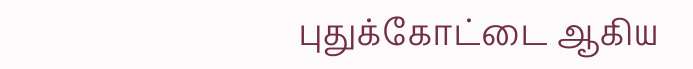புதுக்கோட்டை ஆகிய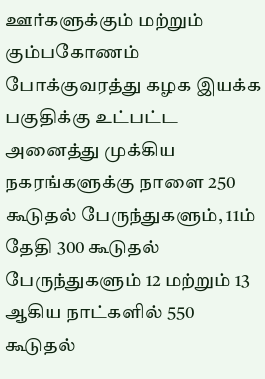ஊர்களுக்கும் மற்றும் கும்பகோணம் போக்குவரத்து கழக இயக்க பகுதிக்கு உட்பட்ட அனைத்து முக்கிய நகரங்களுக்கு நாளை 250 கூடுதல் பேருந்துகளும், 11ம் தேதி 300 கூடுதல் பேருந்துகளும் 12 மற்றும் 13 ஆகிய நாட்களில் 550 கூடுதல்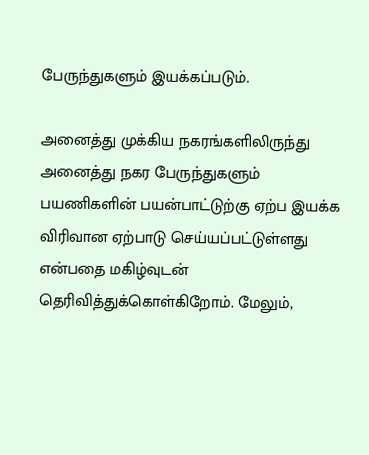பேருந்துகளும் இயக்கப்படும்.

அனைத்து முக்கிய நகரங்களிலிருந்து அனைத்து நகர பேருந்துகளும் பயணிகளின் பயன்பாட்டுற்கு ஏற்ப இயக்க விரிவான ஏற்பாடு செய்யப்பட்டுள்ளது என்பதை மகிழ்வுடன் தெரிவித்துக்கொள்கிறோம். மேலும்,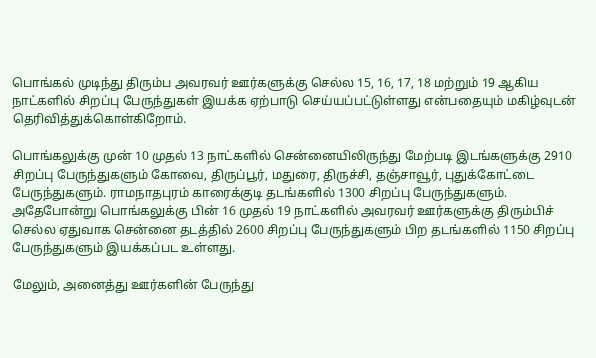பொங்கல் முடிந்து திரும்ப அவரவர் ஊர்களுக்கு செல்ல 15, 16, 17, 18 மற்றும் 19 ஆகிய நாட்களில் சிறப்பு பேருந்துகள் இயக்க ஏற்பாடு செய்யப்பட்டுள்ளது என்பதையும் மகிழ்வுடன் தெரிவித்துக்கொள்கிறோம்.

பொங்கலுக்கு முன் 10 முதல் 13 நாட்களில் சென்னையிலிருந்து மேற்படி இடங்களுக்கு 2910 சிறப்பு பேருந்துகளும் கோவை, திருப்பூர், மதுரை, திருச்சி, தஞ்சாவூர், புதுக்கோட்டை பேருந்துகளும். ராமநாதபுரம் காரைக்குடி தடங்களில் 1300 சிறப்பு பேருந்துகளும். அதேபோன்று பொங்கலுக்கு பின் 16 முதல் 19 நாட்களில் அவரவர் ஊர்களுக்கு திரும்பிச் செல்ல ஏதுவாக சென்னை தடத்தில் 2600 சிறப்பு பேருந்துகளும் பிற தடங்களில் 1150 சிறப்பு பேருந்துகளும் இயக்கப்பட உள்ளது.

மேலும், அனைத்து ஊர்களின் பேருந்து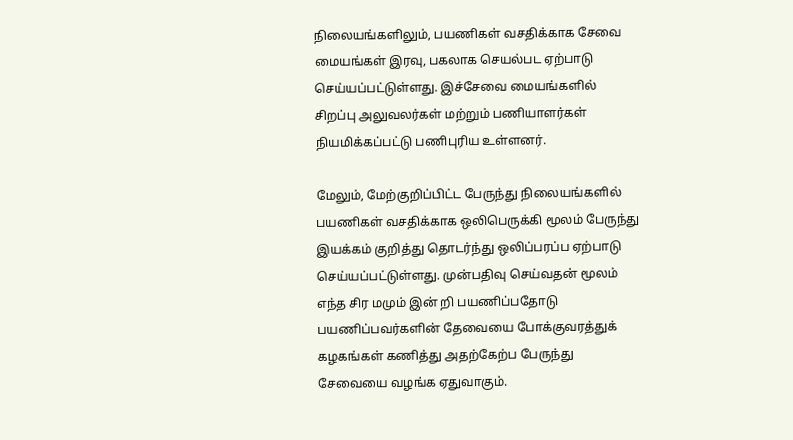நிலையங்களிலும், பயணிகள் வசதிக்காக சேவை மையங்கள் இரவு, பகலாக செயல்பட ஏற்பாடு செய்யப்பட்டுள்ளது. இச்சேவை மையங்களில் சிறப்பு அலுவலர்கள் மற்றும் பணியாளர்கள் நியமிக்கப்பட்டு பணிபுரிய உள்ளனர்.

மேலும், மேற்குறிப்பிட்ட பேருந்து நிலையங்களில் பயணிகள் வசதிக்காக ஒலிபெருக்கி மூலம் பேருந்து இயக்கம் குறித்து தொடர்ந்து ஒலிப்பரப்ப ஏற்பாடு செய்யப்பட்டுள்ளது. முன்பதிவு செய்வதன் மூலம் எந்த சிர மமும் இன் றி பயணிப்பதோடு பயணிப்பவர்களின் தேவையை போக்குவரத்துக் கழகங்கள் கணித்து அதற்கேற்ப பேருந்து சேவையை வழங்க ஏதுவாகும்.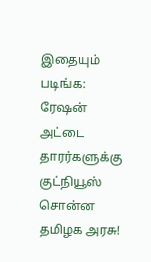இதையும் படிங்க:  ரேஷன் அட்டை தாரர்களுக்கு குட்நியூஸ் சொன்ன தமிழக அரசு!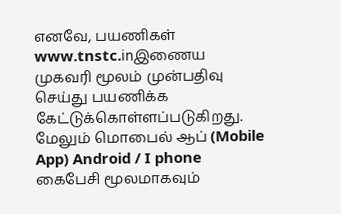எனவே, பயணிகள் www.tnstc.inஇணைய முகவரி மூலம் முன்பதிவு செய்து பயணிக்க கேட்டுக்கொள்ளப்படுகிறது. மேலும் மொபைல் ஆப் (Mobile App) Android / I phone கைபேசி மூலமாகவும்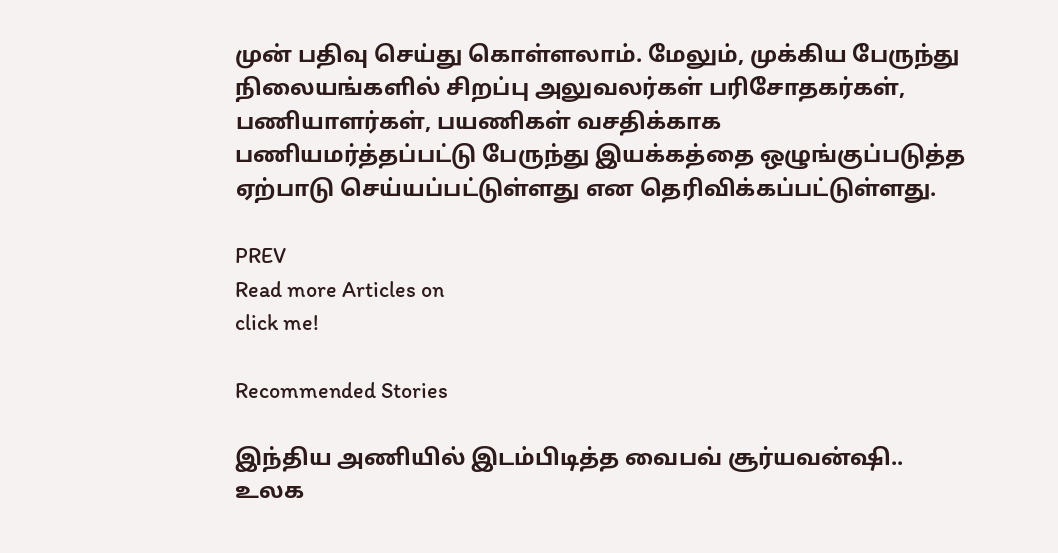முன் பதிவு செய்து கொள்ளலாம். மேலும், முக்கிய பேருந்து நிலையங்களில் சிறப்பு அலுவலர்கள் பரிசோதகர்கள், பணியாளர்கள், பயணிகள் வசதிக்காக பணியமர்த்தப்பட்டு பேருந்து இயக்கத்தை ஒழுங்குப்படுத்த ஏற்பாடு செய்யப்பட்டுள்ளது என தெரிவிக்கப்பட்டுள்ளது.

PREV
Read more Articles on
click me!

Recommended Stories

இந்திய அணியில் இடம்பிடித்த வைபவ் சூர்யவன்ஷி.. உலக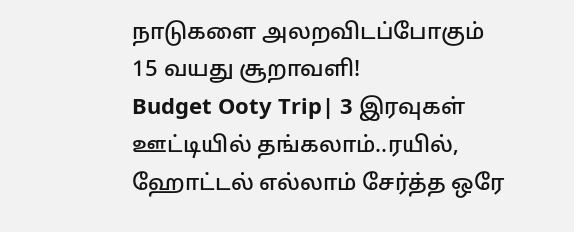நாடுகளை அலறவிடப்போகும் 15 வயது சூறாவளி!
Budget Ooty Trip| 3 இரவுகள் ஊட்டியில் தங்கலாம்..ரயில், ஹோட்டல் எல்லாம் சேர்த்த ஒரே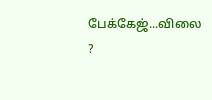பேக்கேஜ்...விலை ?